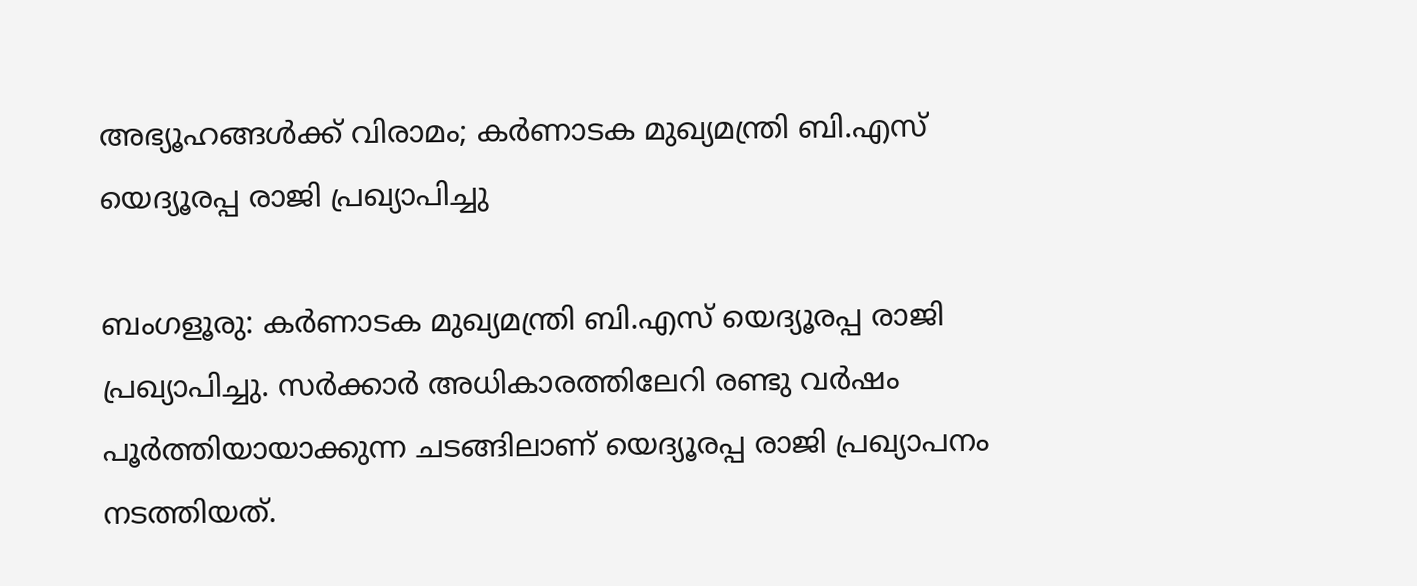അഭ്യൂഹങ്ങൾക്ക് വിരാമം; കർണാടക മുഖ്യമന്ത്രി ബി.എസ് യെദ്യൂരപ്പ രാജി പ്രഖ്യാപിച്ചു

ബംഗളൂരു: കർണാടക മുഖ്യമന്ത്രി ബി.എസ് യെദ്യൂരപ്പ രാജി പ്രഖ്യാപിച്ചു. സർക്കാർ അധികാരത്തിലേറി രണ്ടു വർഷം പൂർത്തിയായാക്കുന്ന ചടങ്ങിലാണ് യെദ്യൂരപ്പ രാജി പ്രഖ്യാപനം നടത്തിയത്.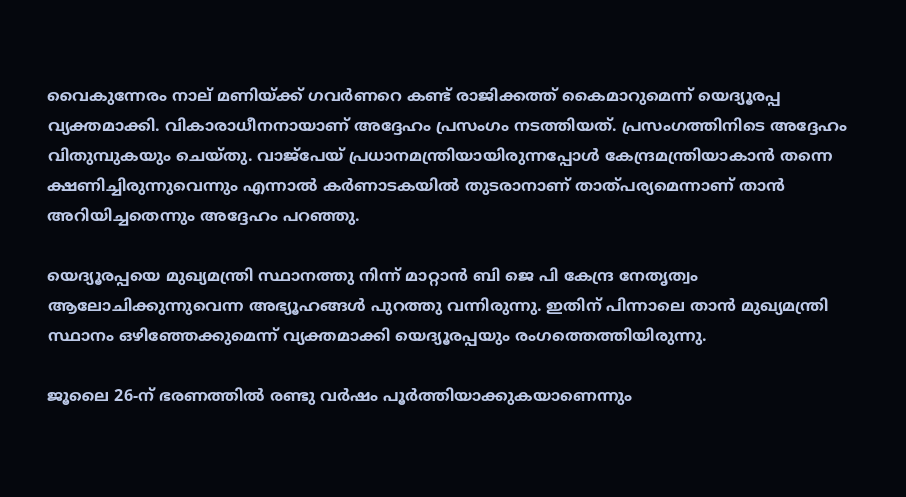വൈകുന്നേരം നാല് മണിയ്ക്ക് ഗവർണറെ കണ്ട് രാജിക്കത്ത് കൈമാറുമെന്ന് യെദ്യൂരപ്പ വ്യക്തമാക്കി. വികാരാധീനനായാണ് അദ്ദേഹം പ്രസംഗം നടത്തിയത്. പ്രസംഗത്തിനിടെ അദ്ദേഹം വിതുമ്പുകയും ചെയ്തു. വാജ്‌പേയ് പ്രധാനമന്ത്രിയായിരുന്നപ്പോൾ കേന്ദ്രമന്ത്രിയാകാൻ തന്നെ ക്ഷണിച്ചിരുന്നുവെന്നും എന്നാൽ കർണാടകയിൽ തുടരാനാണ് താത്പര്യമെന്നാണ് താൻ അറിയിച്ചതെന്നും അദ്ദേഹം പറഞ്ഞു.

യെദ്യൂരപ്പയെ മുഖ്യമന്ത്രി സ്ഥാനത്തു നിന്ന് മാറ്റാൻ ബി ജെ പി കേന്ദ്ര നേതൃത്വം ആലോചിക്കുന്നുവെന്ന അഭ്യൂഹങ്ങൾ പുറത്തു വന്നിരുന്നു. ഇതിന് പിന്നാലെ താൻ മുഖ്യമന്ത്രി സ്ഥാനം ഒഴിഞ്ഞേക്കുമെന്ന് വ്യക്തമാക്കി യെദ്യൂരപ്പയും രംഗത്തെത്തിയിരുന്നു.

ജൂലൈ 26-ന് ഭരണത്തിൽ രണ്ടു വർഷം പൂർത്തിയാക്കുകയാണെന്നും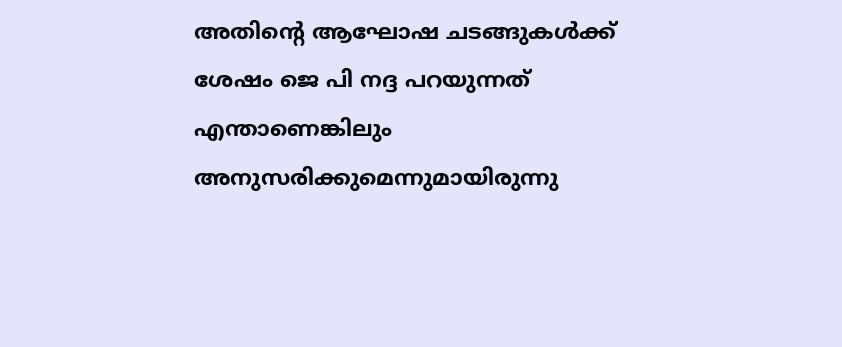അതിന്റെ ആഘോഷ ചടങ്ങുകൾക്ക് ശേഷം ജെ പി നദ്ദ പറയുന്നത് എന്താണെങ്കിലും അനുസരിക്കുമെന്നുമായിരുന്നു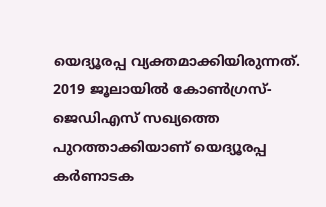യെദ്യൂരപ്പ വ്യക്തമാക്കിയിരുന്നത്. 2019 ജൂലായിൽ കോൺഗ്രസ്-ജെഡിഎസ് സഖ്യത്തെ പുറത്താക്കിയാണ് യെദ്യൂരപ്പ കർണാടക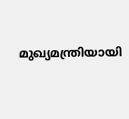മുഖ്യമന്ത്രിയായി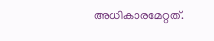അധികാരമേറ്റത്.